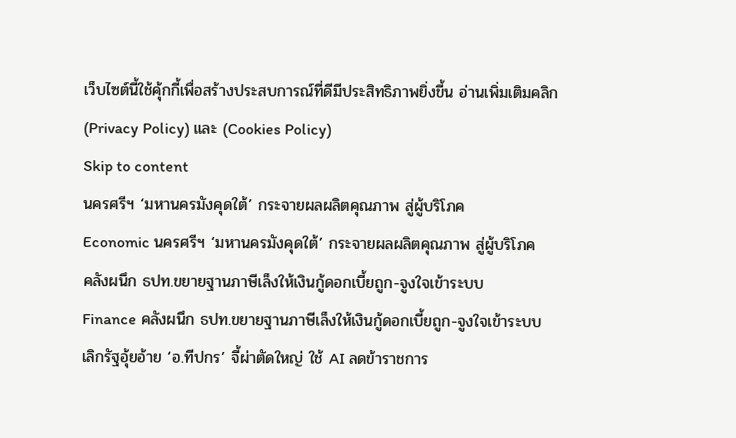เว็บไซต์นี้ใช้คุ้กกี้เพื่อสร้างประสบการณ์ที่ดีมีประสิทธิภาพยิ่งขี้น อ่านเพิ่มเติมคลิก (Privacy Policy) และ (Cookies Policy)
Skip to content
นครศรีฯ ‘มหานครมังคุดใต้’ กระจายผลผลิตคุณภาพ สู่ผู้บริโภค
Economic นครศรีฯ ‘มหานครมังคุดใต้’ กระจายผลผลิตคุณภาพ สู่ผู้บริโภค
คลังผนึก ธปท.ขยายฐานภาษีเล็งให้เงินกู้ดอกเบี้ยถูก-จูงใจเข้าระบบ
Finance คลังผนึก ธปท.ขยายฐานภาษีเล็งให้เงินกู้ดอกเบี้ยถูก-จูงใจเข้าระบบ
เลิกรัฐอุ้ยอ้าย ‘อ.ทีปกร’ จี้ผ่าตัดใหญ่ ใช้ AI ลดข้าราชการ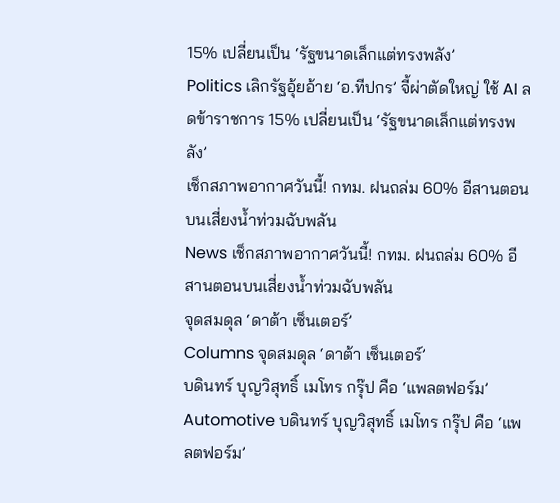15% เปลี่ยนเป็น ‘รัฐขนาดเล็กแต่ทรงพลัง’
Politics เลิกรัฐอุ้ยอ้าย ‘อ.ทีปกร’ จี้ผ่าตัดใหญ่ ใช้ AI ลดข้าราชการ 15% เปลี่ยนเป็น ‘รัฐขนาดเล็กแต่ทรงพลัง’
เช็กสภาพอากาศวันนี้! กทม. ฝนถล่ม 60% อีสานตอนบนเสี่ยงน้ำท่วมฉับพลัน
News เช็กสภาพอากาศวันนี้! กทม. ฝนถล่ม 60% อีสานตอนบนเสี่ยงน้ำท่วมฉับพลัน
จุดสมดุล ‘ดาต้า เซ็นเตอร์’
Columns จุดสมดุล ‘ดาต้า เซ็นเตอร์’
บดินทร์ บุญวิสุทธิ์ เมโทร กรุ๊ป คือ ‘แพลตฟอร์ม’
Automotive บดินทร์ บุญวิสุทธิ์ เมโทร กรุ๊ป คือ ‘แพลตฟอร์ม’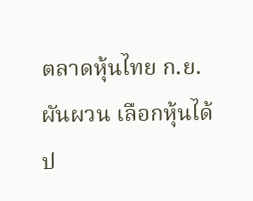ตลาดหุ้นไทย ก.ย. ผันผวน เลือกหุ้นได้ป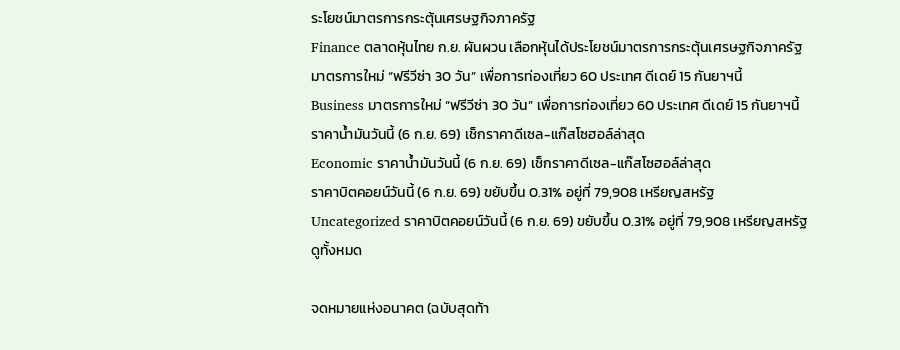ระโยชน์มาตรการกระตุ้นเศรษฐกิจภาครัฐ
Finance ตลาดหุ้นไทย ก.ย. ผันผวน เลือกหุ้นได้ประโยชน์มาตรการกระตุ้นเศรษฐกิจภาครัฐ
มาตรการใหม่ “ฟรีวีซ่า 30 วัน” เพื่อการท่องเที่ยว 60 ประเทศ ดีเดย์ 15 กันยาฯนี้
Business มาตรการใหม่ “ฟรีวีซ่า 30 วัน” เพื่อการท่องเที่ยว 60 ประเทศ ดีเดย์ 15 กันยาฯนี้
ราคาน้ำมันวันนี้ (6 ก.ย. 69) เช็กราคาดีเซล-แก๊สโซฮอล์ล่าสุด
Economic ราคาน้ำมันวันนี้ (6 ก.ย. 69) เช็กราคาดีเซล-แก๊สโซฮอล์ล่าสุด
ราคาบิตคอยน์วันนี้ (6 ก.ย. 69) ขยับขึ้น 0.31% อยู่ที่ 79,908 เหรียญสหรัฐ
Uncategorized ราคาบิตคอยน์วันนี้ (6 ก.ย. 69) ขยับขึ้น 0.31% อยู่ที่ 79,908 เหรียญสหรัฐ
ดูทั้งหมด

จดหมายแห่งอนาคต (ฉบับสุดท้า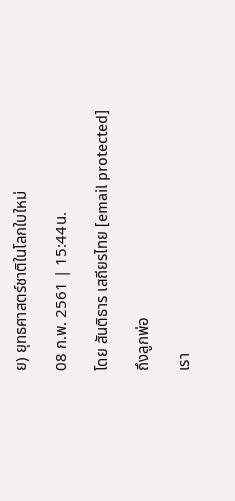ย) ยุทธศาสตร์ชาติในโลกใบใหม่

08 ก.พ. 2561 | 15:44น.

โดย สันติธาร เสถียรไทย [email protected]

ถึงลูกพ่อ

เรา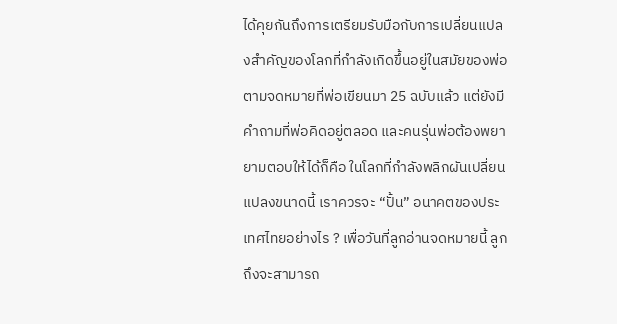ได้คุยกันถึงการเตรียมรับมือกับการเปลี่ยนแปลงสำคัญของโลกที่กำลังเกิดขึ้นอยู่ในสมัยของพ่อ ตามจดหมายที่พ่อเขียนมา 25 ฉบับแล้ว แต่ยังมีคำถามที่พ่อคิดอยู่ตลอด และคนรุ่นพ่อต้องพยายามตอบให้ได้ก็คือ ในโลกที่กำลังพลิกผันเปลี่ยนแปลงขนาดนี้ เราควรจะ “ปั้น” อนาคตของประเทศไทยอย่างไร ? เพื่อวันที่ลูกอ่านจดหมายนี้ ลูกถึงจะสามารถ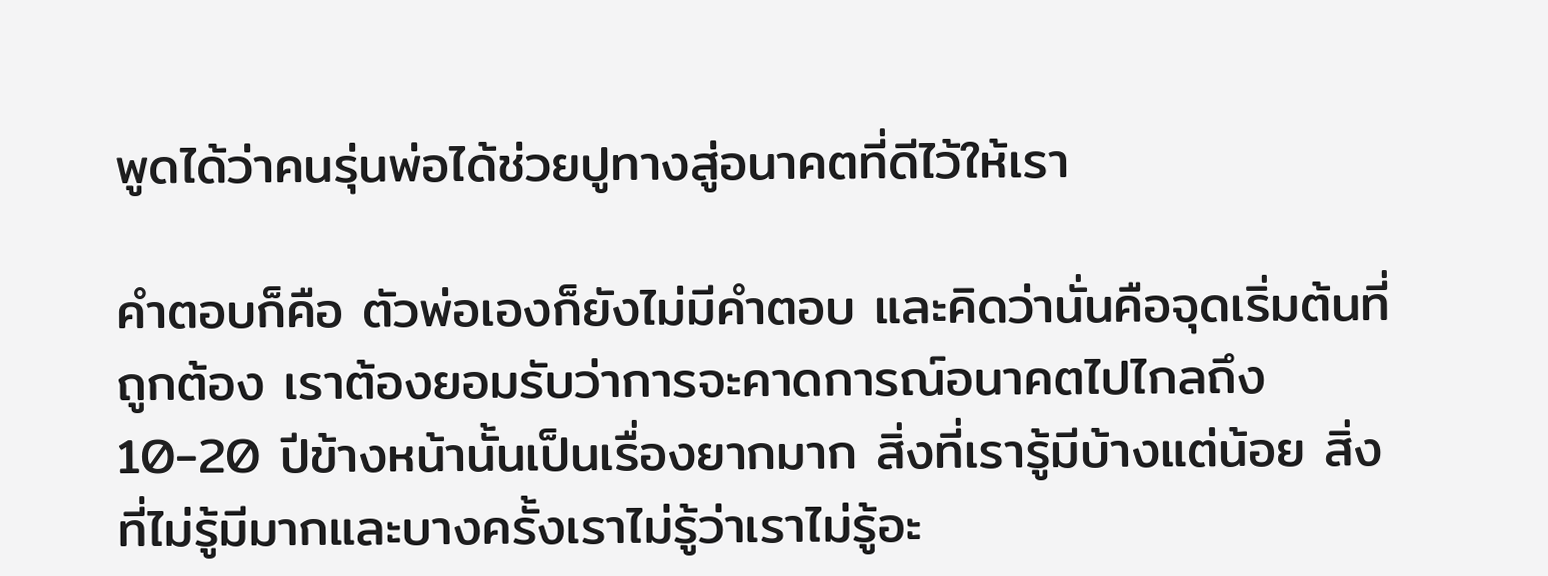พูดได้ว่าคนรุ่นพ่อได้ช่วยปูทางสู่อนาคตที่ดีไว้ให้เรา

คำตอบก็คือ ตัวพ่อเองก็ยังไม่มีคำตอบ และคิดว่านั่นคือจุดเริ่มต้นที่ถูกต้อง เราต้องยอมรับว่าการจะคาดการณ์อนาคตไปไกลถึง 10-20 ปีข้างหน้านั้นเป็นเรื่องยากมาก สิ่งที่เรารู้มีบ้างแต่น้อย สิ่งที่ไม่รู้มีมากและบางครั้งเราไม่รู้ว่าเราไม่รู้อะ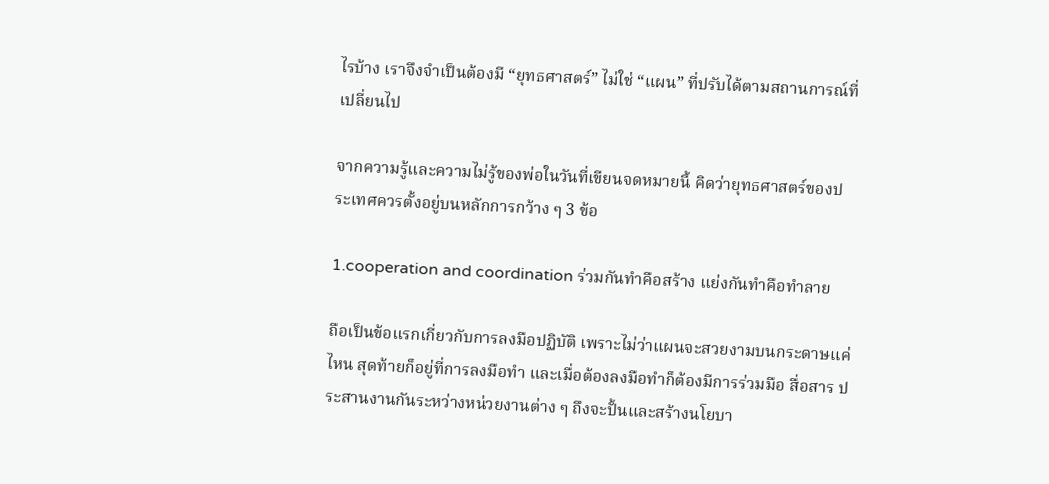ไรบ้าง เราจึงจำเป็นต้องมี “ยุทธศาสตร์” ไม่ใช่ “แผน” ที่ปรับได้ตามสถานการณ์ที่เปลี่ยนไป

จากความรู้และความไม่รู้ของพ่อในวันที่เขียนจดหมายนี้ คิดว่ายุทธศาสตร์ของประเทศควรตั้งอยู่บนหลักการกว้าง ๆ 3 ข้อ

1.cooperation and coordination ร่วมกันทำคือสร้าง แย่งกันทำคือทำลาย

ถือเป็นข้อแรกเกี่ยวกับการลงมือปฏิบัติ เพราะไม่ว่าแผนจะสวยงามบนกระดาษแค่ไหน สุดท้ายก็อยู่ที่การลงมือทำ และเมื่อต้องลงมือทำก็ต้องมีการร่วมมือ สื่อสาร ประสานงานกันระหว่างหน่วยงานต่าง ๆ ถึงจะปั้นและสร้างนโยบา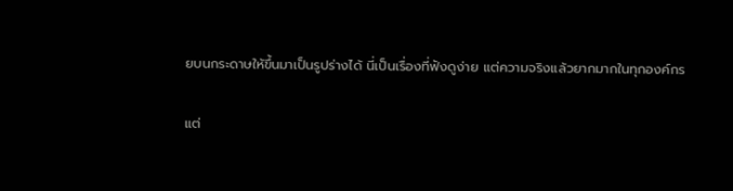ยบนกระดาษให้ขึ้นมาเป็นรูปร่างได้ นี่เป็นเรื่องที่ฟังดูง่าย แต่ความจริงแล้วยากมากในทุกองค์กร

แต่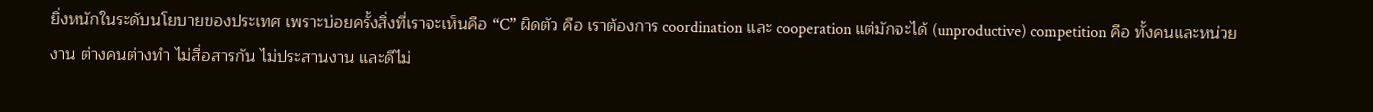ยิ่งหนักในระดับนโยบายของประเทศ เพราะบ่อยครั้งสิ่งที่เราจะเห็นคือ “C” ผิดตัว คือ เราต้องการ coordination และ cooperation แต่มักจะได้ (unproductive) competition คือ ทั้งคนและหน่วยงาน ต่างคนต่างทำ ไม่สื่อสารกัน ไม่ประสานงาน และดีไม่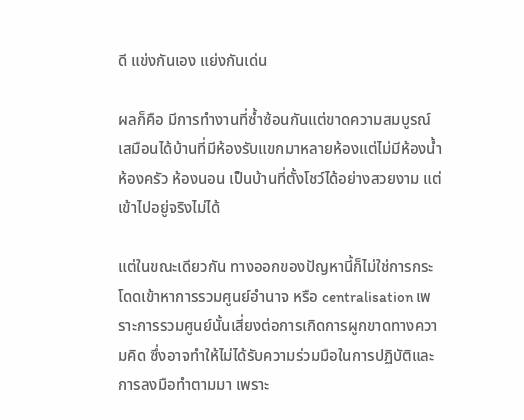ดี แข่งกันเอง แย่งกันเด่น

ผลก็คือ มีการทำงานที่ซ้ำซ้อนกันแต่ขาดความสมบูรณ์ เสมือนได้บ้านที่มีห้องรับแขกมาหลายห้องแต่ไม่มีห้องน้ำ ห้องครัว ห้องนอน เป็นบ้านที่ตั้งโชว์ได้อย่างสวยงาม แต่เข้าไปอยู่จริงไม่ได้

แต่ในขณะเดียวกัน ทางออกของปัญหานี้ก็ไม่ใช่การกระโดดเข้าหาการรวมศูนย์อำนาจ หรือ centralisation เพราะการรวมศูนย์นั้นเสี่ยงต่อการเกิดการผูกขาดทางความคิด ซึ่งอาจทำให้ไม่ได้รับความร่วมมือในการปฏิบัติและการลงมือทำตามมา เพราะ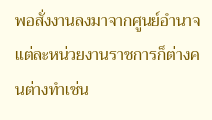พอสั่งงานลงมาจากศูนย์อำนาจ แต่ละหน่วยงานราชการก็ต่างคนต่างทำเช่น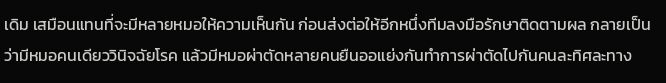เดิม เสมือนแทนที่จะมีหลายหมอให้ความเห็นกัน ก่อนส่งต่อให้อีกหนึ่งทีมลงมือรักษาติดตามผล กลายเป็นว่ามีหมอคนเดียววินิจฉัยโรค แล้วมีหมอผ่าตัดหลายคนยืนออแย่งกันทำการผ่าตัดไปกันคนละทิศละทาง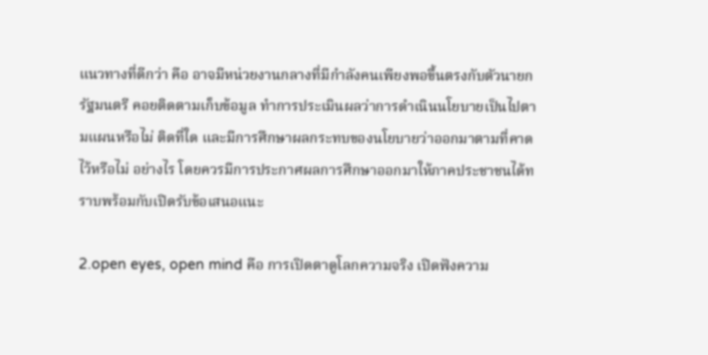แนวทางที่ดีกว่า คือ อาจมีหน่วยงานกลางที่มีกำลังคนเพียงพอขึ้นตรงกับตัวนายกรัฐมนตรี คอยติดตามเก็บข้อมูล ทำการประเมินผลว่าการดำเนินนโยบายเป็นไปตามแผนหรือไม่ ติดที่ใด และมีการศึกษาผลกระทบของนโยบายว่าออกมาตามที่คาดไว้หรือไม่ อย่างไร โดยควรมีการประกาศผลการศึกษาออกมาให้ภาคประชาชนได้ทราบพร้อมกับเปิดรับข้อเสนอแนะ

2.open eyes, open mind คือ การเปิดตาดูโลกความจริง เปิดฟังความ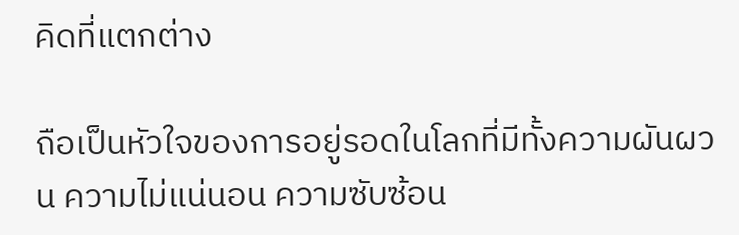คิดที่แตกต่าง

ถือเป็นหัวใจของการอยู่รอดในโลกที่มีทั้งความผันผวน ความไม่แน่นอน ความซับซ้อน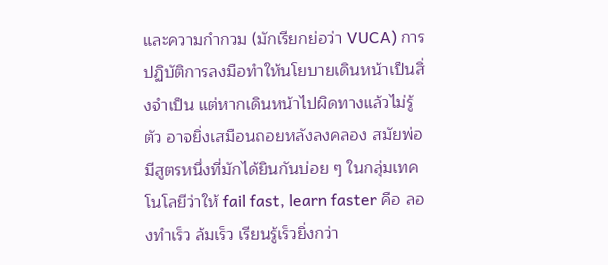และความกำกวม (มักเรียกย่อว่า VUCA) การปฏิบัติการลงมือทำให้นโยบายเดินหน้าเป็นสิ่งจำเป็น แต่หากเดินหน้าไปผิดทางแล้วไม่รู้ตัว อาจยิ่งเสมือนถอยหลังลงคลอง สมัยพ่อมีสูตรหนึ่งที่มักได้ยินกันบ่อย ๆ ในกลุ่มเทคโนโลยีว่าให้ fail fast, learn faster คือ ลองทำเร็ว ล้มเร็ว เรียนรู้เร็วยิ่งกว่า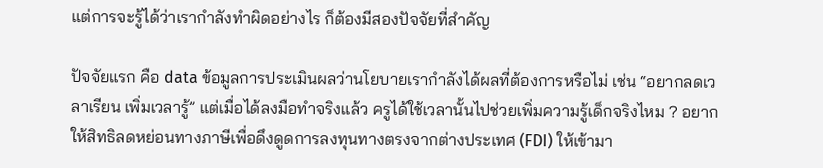แต่การจะรู้ได้ว่าเรากำลังทำผิดอย่างไร ก็ต้องมีสองปัจจัยที่สำคัญ

ปัจจัยแรก คือ data ข้อมูลการประเมินผลว่านโยบายเรากำลังได้ผลที่ต้องการหรือไม่ เช่น “อยากลดเวลาเรียน เพิ่มเวลารู้” แต่เมื่อได้ลงมือทำจริงแล้ว ครูได้ใช้เวลานั้นไปช่วยเพิ่มความรู้เด็กจริงไหม ? อยากให้สิทธิลดหย่อนทางภาษีเพื่อดึงดูดการลงทุนทางตรงจากต่างประเทศ (FDI) ให้เข้ามา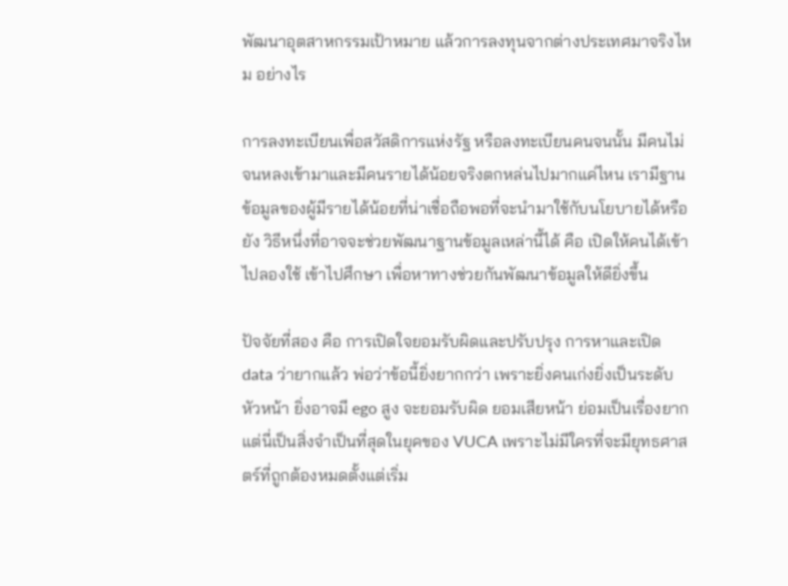พัฒนาอุตสาหกรรมเป้าหมาย แล้วการลงทุนจากต่างประเทศมาจริงไหม อย่างไร

การลงทะเบียนเพื่อสวัสดิการแห่งรัฐ หรือลงทะเบียนคนจนนั้น มีคนไม่จนหลงเข้ามาและมีคนรายได้น้อยจริงตกหล่นไปมากแค่ไหน เรามีฐานข้อมูลของผู้มีรายได้น้อยที่น่าเชื่อถือพอที่จะนำมาใช้กับนโยบายได้หรือยัง วิธีหนึ่งที่อาจจะช่วยพัฒนาฐานข้อมูลเหล่านี้ได้ คือ เปิดให้คนได้เข้าไปลองใช้ เข้าไปศึกษา เพื่อหาทางช่วยกันพัฒนาข้อมูลให้ดียิ่งขึ้น

ปัจจัยที่สอง คือ การเปิดใจยอมรับผิดและปรับปรุง การหาและเปิด data ว่ายากแล้ว พ่อว่าข้อนี้ยิ่งยากกว่า เพราะยิ่งคนเก่งยิ่งเป็นระดับหัวหน้า ยิ่งอาจมี ego สูง จะยอมรับผิด ยอมเสียหน้า ย่อมเป็นเรื่องยาก แต่นี่เป็นสิ่งจำเป็นที่สุดในยุคของ VUCA เพราะไม่มีใครที่จะมียุทธศาสตร์ที่ถูกต้องหมดตั้งแต่เริ่ม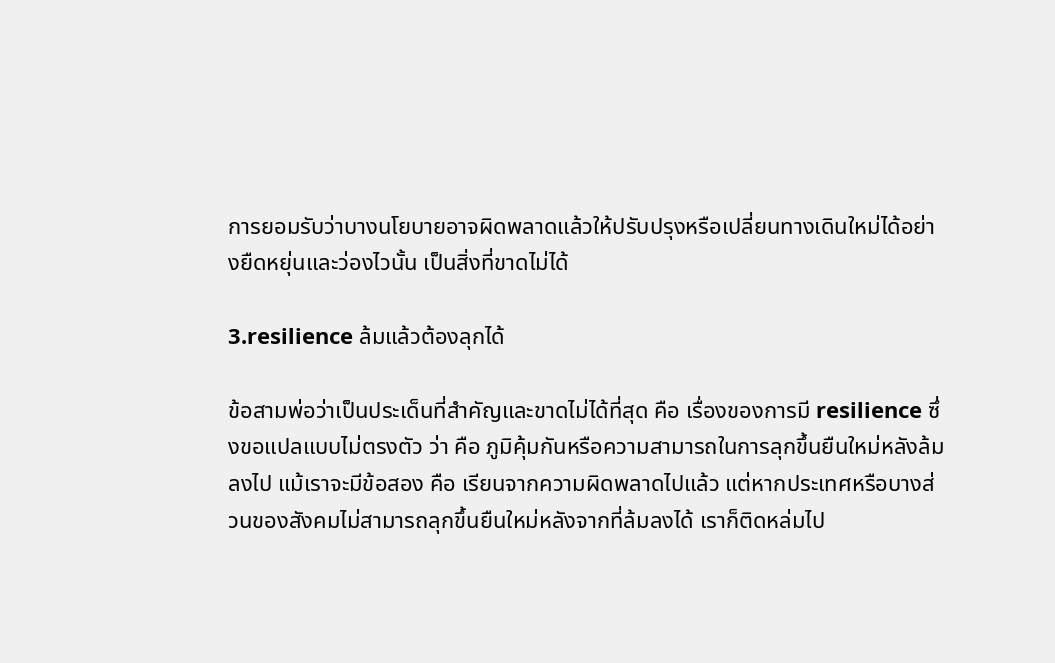การยอมรับว่าบางนโยบายอาจผิดพลาดแล้วให้ปรับปรุงหรือเปลี่ยนทางเดินใหม่ได้อย่างยืดหยุ่นและว่องไวนั้น เป็นสิ่งที่ขาดไม่ได้

3.resilience ล้มแล้วต้องลุกได้

ข้อสามพ่อว่าเป็นประเด็นที่สำคัญและขาดไม่ได้ที่สุด คือ เรื่องของการมี resilience ซึ่งขอแปลแบบไม่ตรงตัว ว่า คือ ภูมิคุ้มกันหรือความสามารถในการลุกขึ้นยืนใหม่หลังล้มลงไป แม้เราจะมีข้อสอง คือ เรียนจากความผิดพลาดไปแล้ว แต่หากประเทศหรือบางส่วนของสังคมไม่สามารถลุกขึ้นยืนใหม่หลังจากที่ล้มลงได้ เราก็ติดหล่มไป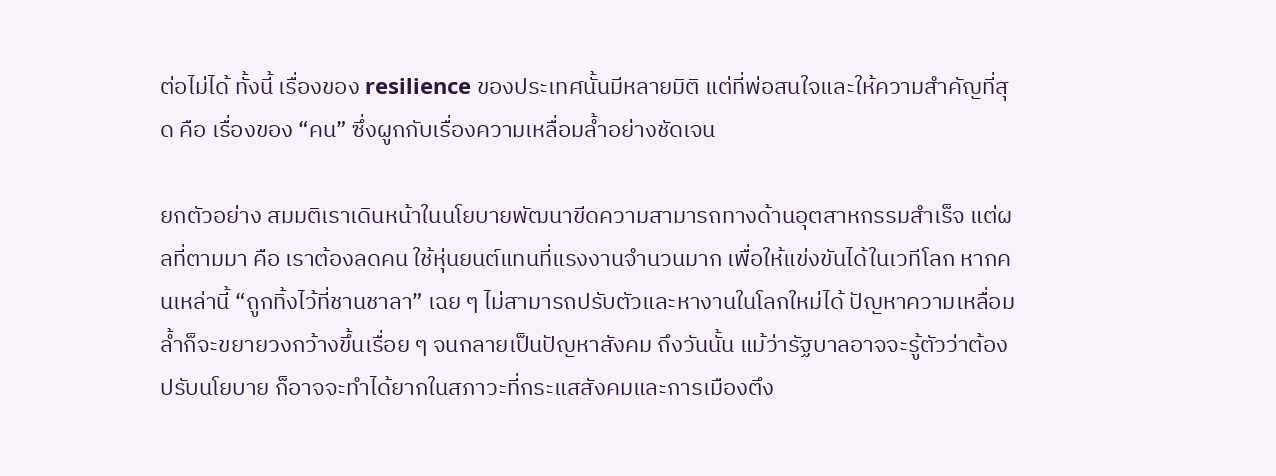ต่อไม่ได้ ทั้งนี้ เรื่องของ resilience ของประเทศนั้นมีหลายมิติ แต่ที่พ่อสนใจและให้ความสำคัญที่สุด คือ เรื่องของ “คน” ซึ่งผูกกับเรื่องความเหลื่อมล้ำอย่างชัดเจน

ยกตัวอย่าง สมมติเราเดินหน้าในนโยบายพัฒนาขีดความสามารถทางด้านอุตสาหกรรมสำเร็จ แต่ผลที่ตามมา คือ เราต้องลดคน ใช้หุ่นยนต์แทนที่แรงงานจำนวนมาก เพื่อให้แข่งขันได้ในเวทีโลก หากคนเหล่านี้ “ถูกทิ้งไว้ที่ชานชาลา” เฉย ๆ ไม่สามารถปรับตัวและหางานในโลกใหม่ได้ ปัญหาความเหลื่อมล้ำก็จะขยายวงกว้างขึ้นเรื่อย ๆ จนกลายเป็นปัญหาสังคม ถึงวันนั้น แม้ว่ารัฐบาลอาจจะรู้ตัวว่าต้องปรับนโยบาย ก็อาจจะทำได้ยากในสภาวะที่กระแสสังคมและการเมืองตึง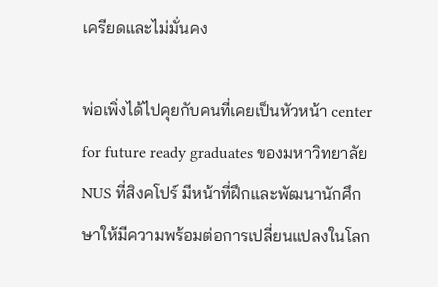เครียดและไม่มั่นคง

พ่อเพิ่งได้ไปคุยกับคนที่เคยเป็นหัวหน้า center for future ready graduates ของมหาวิทยาลัย NUS ที่สิงคโปร์ มีหน้าที่ฝึกและพัฒนานักศึกษาให้มีความพร้อมต่อการเปลี่ยนแปลงในโลก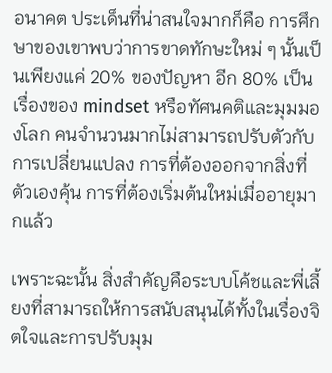อนาคต ประเด็นที่น่าสนใจมากก็คือ การศึกษาของเขาพบว่าการขาดทักษะใหม่ ๆ นั้นเป็นเพียงแค่ 20% ของปัญหา อีก 80% เป็นเรื่องของ mindset หรือทัศนคติและมุมมองโลก คนจำนวนมากไม่สามารถปรับตัวกับการเปลี่ยนแปลง การที่ต้องออกจากสิ่งที่ตัวเองคุ้น การที่ต้องเริ่มต้นใหม่เมื่ออายุมากแล้ว

เพราะฉะนั้น สิ่งสำคัญคือระบบโค้ชและพี่เลี้ยงที่สามารถให้การสนับสนุนได้ทั้งในเรื่องจิตใจและการปรับมุม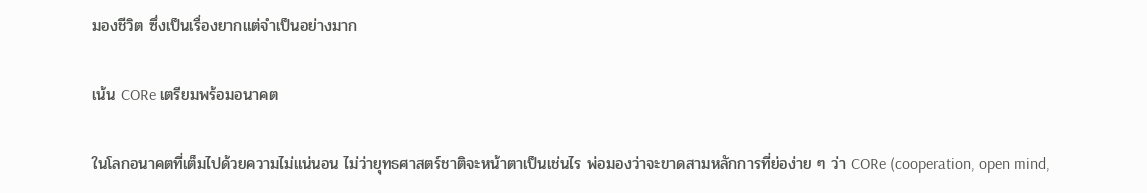มองชีวิต ซึ่งเป็นเรื่องยากแต่จำเป็นอย่างมาก

เน้น CORe เตรียมพร้อมอนาคต

ในโลกอนาคตที่เต็มไปด้วยความไม่แน่นอน ไม่ว่ายุทธศาสตร์ชาติจะหน้าตาเป็นเช่นไร พ่อมองว่าจะขาดสามหลักการที่ย่อง่าย ๆ ว่า CORe (cooperation, open mind,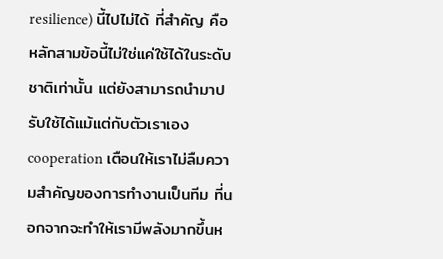resilience) นี้ไปไม่ได้ ที่สำคัญ คือ หลักสามข้อนี้ไม่ใช่แค่ใช้ได้ในระดับชาติเท่านั้น แต่ยังสามารถนำมาปรับใช้ได้แม้แต่กับตัวเราเอง cooperation เตือนให้เราไม่ลืมความสำคัญของการทำงานเป็นทีม ที่นอกจากจะทำให้เรามีพลังมากขึ้นห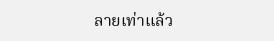ลายเท่าแล้ว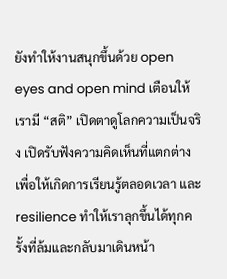ยังทำให้งานสนุกขึ้นด้วย open eyes and open mind เตือนให้เรามี “สติ” เปิดตาดูโลกความเป็นจริง เปิดรับฟังความคิดเห็นที่แตกต่าง เพื่อให้เกิดการเรียนรู้ตลอดเวลา และ resilience ทำให้เราลุกขึ้นได้ทุกครั้งที่ล้มและกลับมาเดินหน้า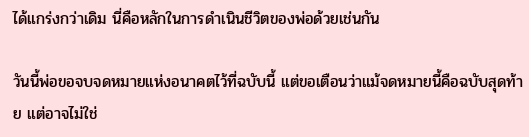ได้แกร่งกว่าเดิม นี่คือหลักในการดำเนินชีวิตของพ่อด้วยเช่นกัน

วันนี้พ่อขอจบจดหมายแห่งอนาคตไว้ที่ฉบับนี้ แต่ขอเตือนว่าแม้จดหมายนี้คือฉบับสุดท้าย แต่อาจไม่ใช่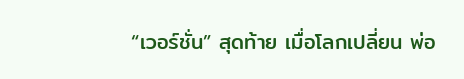“เวอร์ชั่น” สุดท้าย เมื่อโลกเปลี่ยน พ่อ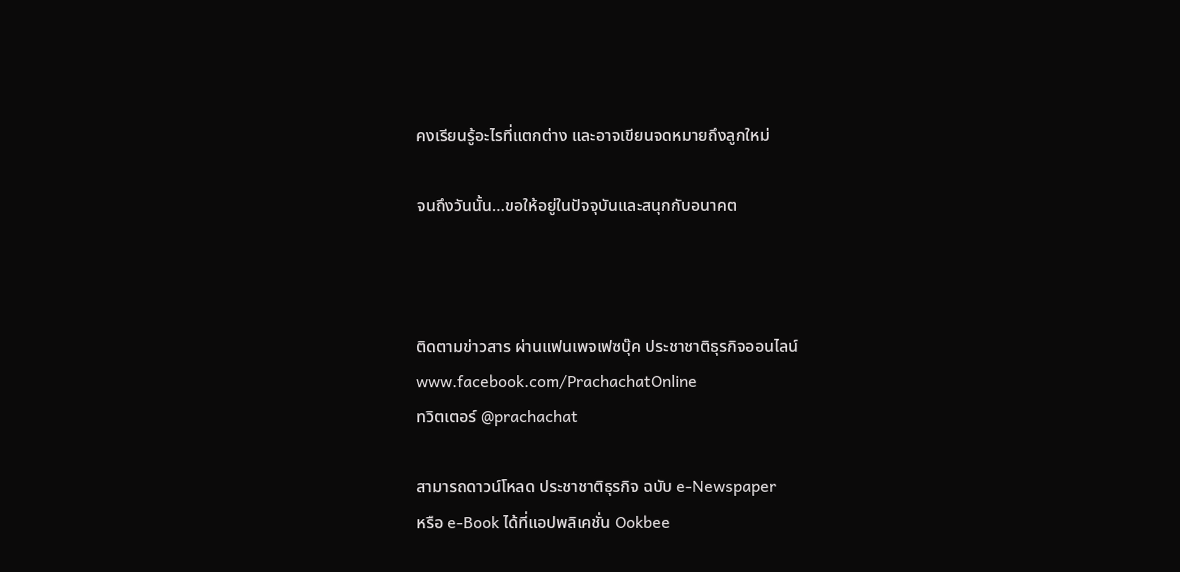คงเรียนรู้อะไรที่แตกต่าง และอาจเขียนจดหมายถึงลูกใหม่

จนถึงวันนั้น…ขอให้อยู่ในปัจจุบันและสนุกกับอนาคต



ติดตามข่าวสาร ผ่านแฟนเพจเฟซบุ๊ค ประชาชาติธุรกิจออนไลน์
www.facebook.com/PrachachatOnline
ทวิตเตอร์ @prachachat

สามารถดาวน์โหลด ประชาชาติธุรกิจ ฉบับ e-Newspaper
หรือ e-Book ได้ที่แอปพลิเคชั่น Ookbee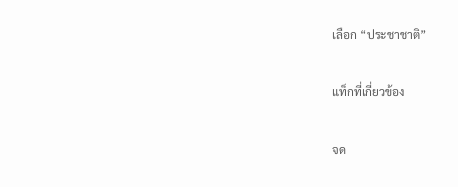เลือก “ประชาชาติ”

แท็กที่เกี่ยวข้อง

จด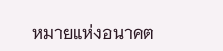หมายแห่งอนาคต